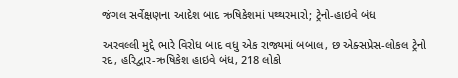જંગલ સર્વેક્ષણના આદેશ બાદ ઋષિકેશમાં પથ્થરમારો; ટ્રેનો-હાઇવે બંધ

અરવલ્લી મુદ્દે ભારે વિરોધ બાદ વધુ એક રાજ્યમાં બબાલ, છ એક્સપ્રેસ-લોકલ ટ્રેનો રદ, હરિદ્વાર-ઋષિકેશ હાઇવે બંધ, 218 લોકો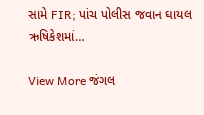સામે FIR; પાંચ પોલીસ જવાન ઘાયલ ઋષિકેશમાં…

View More જંગલ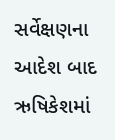સર્વેક્ષણના આદેશ બાદ ઋષિકેશમાં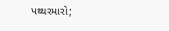પથ્થરમારો;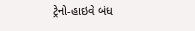ટ્રેનો-હાઇવે બંધ